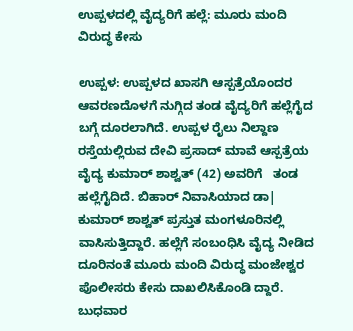ಉಪ್ಪಳದಲ್ಲಿ ವೈದ್ಯರಿಗೆ ಹಲ್ಲೆ: ಮೂರು ಮಂದಿ ವಿರುದ್ಧ ಕೇಸು

ಉಪ್ಪಳ: ಉಪ್ಪಳದ ಖಾಸಗಿ ಆಸ್ಪತ್ರೆಯೊಂದರ ಆವರಣದೊಳಗೆ ನುಗ್ಗಿದ ತಂಡ ವೈದ್ಯರಿಗೆ ಹಲ್ಲೆಗೈದ ಬಗ್ಗೆ ದೂರಲಾಗಿದೆ. ಉಪ್ಪಳ ರೈಲು ನಿಲ್ದಾಣ ರಸ್ತೆಯಲ್ಲಿರುವ ದೇವಿ ಪ್ರಸಾದ್ ಮಾವೆ ಆಸ್ಪತ್ರೆಯ ವೈದ್ಯ ಕುಮಾರ್ ಶಾಶ್ವತ್ (42) ಅವರಿಗೆ   ತಂಡ ಹಲ್ಲೆಗೈದಿದೆ. ಬಿಹಾರ್ ನಿವಾಸಿಯಾದ ಡಾ| ಕುಮಾರ್ ಶಾಶ್ವತ್ ಪ್ರಸ್ತುತ ಮಂಗಳೂರಿನಲ್ಲಿ ವಾಸಿಸುತ್ತಿದ್ದಾರೆ. ಹಲ್ಲೆಗೆ ಸಂಬಂಧಿಸಿ ವೈದ್ಯ ನೀಡಿದ ದೂರಿನಂತೆ ಮೂರು ಮಂದಿ ವಿರುದ್ಧ ಮಂಜೇಶ್ವರ ಪೊಲೀಸರು ಕೇಸು ದಾಖಲಿಸಿಕೊಂಡಿ ದ್ದಾರೆ. ಬುಧವಾರ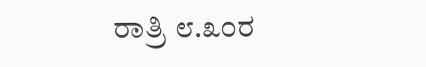ರಾತ್ರಿ ೮.೩೦ರ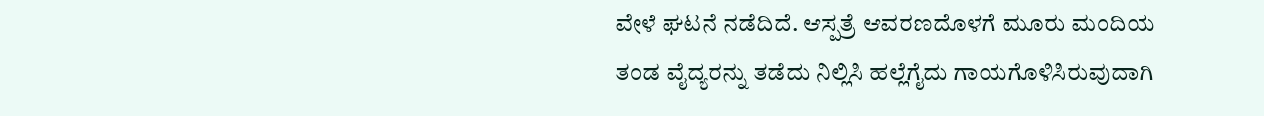ವೇಳೆ ಘಟನೆ ನಡೆದಿದೆ. ಆಸ್ಪತ್ರೆ ಆವರಣದೊಳಗೆ ಮೂರು ಮಂದಿಯ ತಂಡ ವೈದ್ಯರನ್ನು ತಡೆದು ನಿಲ್ಲಿಸಿ ಹಲ್ಲೆಗೈದು ಗಾಯಗೊಳಿಸಿರುವುದಾಗಿ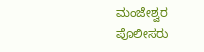ಮಂಜೇಶ್ವರ ಪೊಲೀಸರು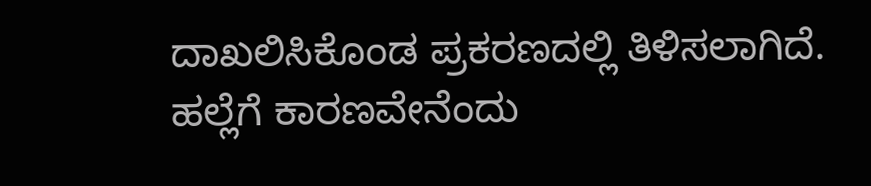ದಾಖಲಿಸಿಕೊಂಡ ಪ್ರಕರಣದಲ್ಲಿ ತಿಳಿಸಲಾಗಿದೆ. ಹಲ್ಲೆಗೆ ಕಾರಣವೇನೆಂದು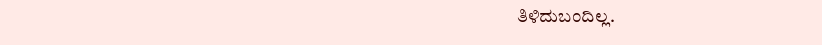ತಿಳಿದುಬಂದಿಲ್ಲ.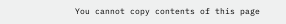You cannot copy contents of this page